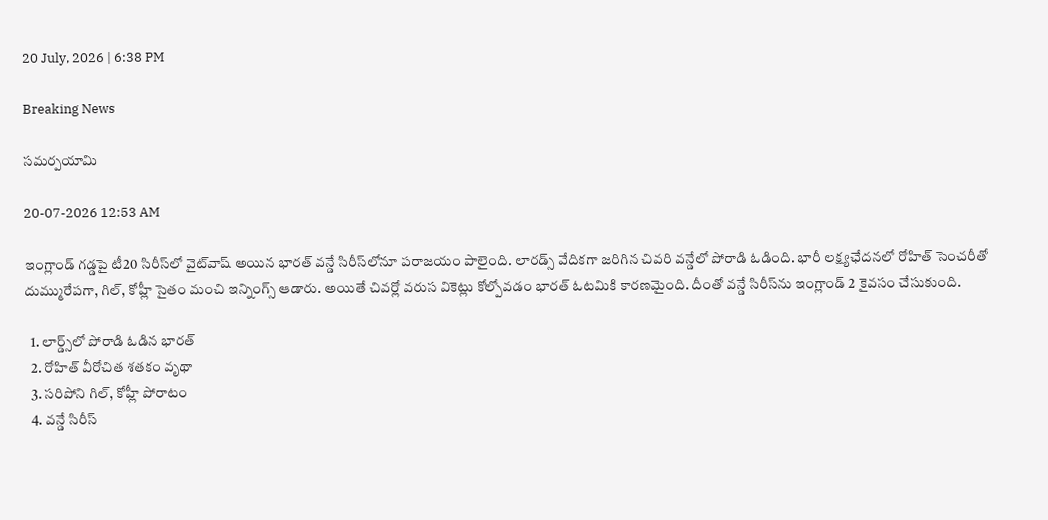20 July, 2026 | 6:38 PM

Breaking News

సమర్పయామి

20-07-2026 12:53 AM

ఇంగ్లాండ్ గడ్డపై టీ20 సిరీస్‌లో వైట్‌వాష్ అయిన భారత్ వన్డే సిరీస్‌లోనూ పరాజయం పాలైంది. లారడ్స్ వేదికగా జరిగిన చివరి వన్డేలో పోరాడి ఓడింది. భారీ లక్ష్యఛేదనలో రోహిత్ సెంచరీతో దుమ్మురేపగా, గిల్, కోహ్లీ సైతం మంచి ఇన్నింగ్స్ ఆడారు. అయితే చివర్లో వరుస వికెట్లు కోల్పోవడం భారత్ ఓటమికి కారణమైంది. దీంతో వన్డే సిరీస్‌ను ఇంగ్లాండ్ 2 కైవసం చేసుకుంది.

  1. లార్డ్స్‌లో పోరాడి ఓడిన భారత్
  2. రోహిత్ వీరోచిత శతకం వృథా
  3. సరిపోని గిల్, కోహ్లీ పోరాటం
  4. వన్డే సిరీస్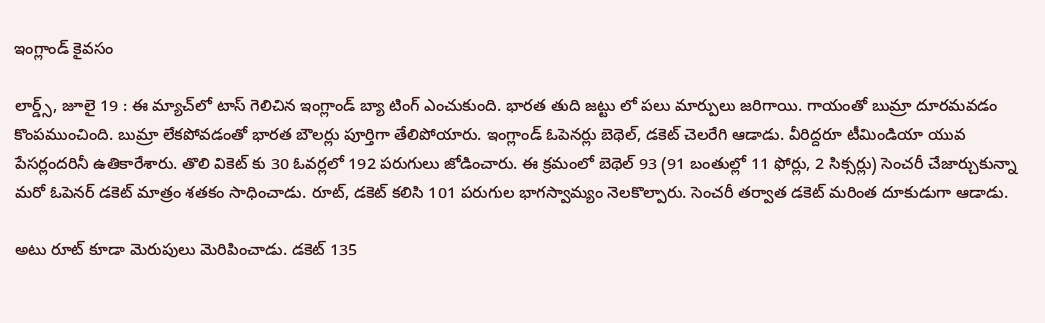ఇంగ్లాండ్ కైవసం

లార్డ్స్, జూలై 19 : ఈ మ్యాచ్‌లో టాస్ గెలిచిన ఇంగ్లాండ్ బ్యా టింగ్ ఎంచుకుంది. భారత తుది జట్టు లో పలు మార్పులు జరిగాయి. గాయంతో బుమ్రా దూరమవడం కొంపముంచింది. బుమ్రా లేకపోవడంతో భారత బౌలర్లు పూర్తిగా తేలిపోయారు. ఇంగ్లాండ్ ఓపెనర్లు బెథెల్, డకెట్ చెలరేగి ఆడాడు. వీరిద్దరూ టీమిండియా యువ పేసర్లందరినీ ఉతికారేశారు. తొలి వికెట్ కు 30 ఓవర్లలో 192 పరుగులు జోడించారు. ఈ క్రమంలో బెథెల్ 93 (91 బంతుల్లో 11 ఫోర్లు, 2 సిక్సర్లు) సెంచరీ చేజార్చుకున్నా మరో ఓపెనర్ డకెట్ మాత్రం శతకం సాధించాడు. రూట్, డకెట్ కలిసి 101 పరుగుల భాగస్వామ్యం నెలకొల్పారు. సెంచరీ తర్వాత డకెట్ మరింత దూకుడుగా ఆడాడు.

అటు రూట్ కూడా మెరుపులు మెరిపించాడు. డకెట్ 135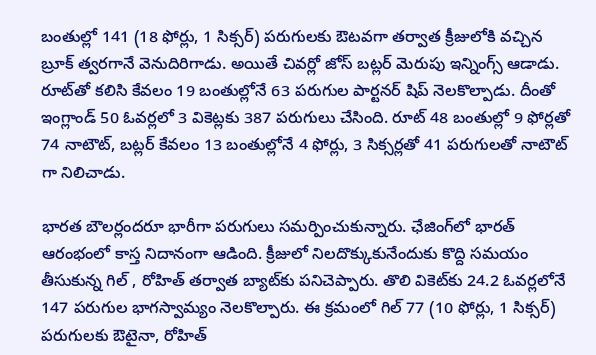బంతుల్లో 141 (18 ఫోర్లు, 1 సిక్సర్) పరుగులకు ఔటవగా తర్వాత క్రీజులోకి వచ్చిన బ్రూక్ త్వరగానే వెనుదిరిగాడు. అయితే చివర్లో జోస్ బట్లర్ మెరుపు ఇన్నింగ్స్ ఆడాడు. రూట్‌తో కలిసి కేవలం 19 బంతుల్లోనే 63 పరుగుల పార్టనర్ షిప్ నెలకొల్పాడు. దీంతో ఇంగ్లాండ్ 50 ఓవర్లలో 3 వికెట్లకు 387 పరుగులు చేసింది. రూట్ 48 బంతుల్లో 9 ఫోర్లతో 74 నాటౌట్, బట్లర్ కేవలం 13 బంతుల్లోనే 4 ఫోర్లు, 3 సిక్సర్లతో 41 పరుగులతో నాటౌట్ గా నిలిచాడు.

భారత బౌలర్లందరూ భారీగా పరుగులు సమర్పించుకున్నారు. ఛేజింగ్‌లో భారత్ ఆరంభంలో కాస్త నిదానంగా ఆడింది. క్రీజులో నిలదొక్కుకునేందుకు కొద్ది సమయం తీసుకున్న గిల్ , రోహిత్ తర్వాత బ్యాట్‌కు పనిచెప్పారు. తొలి వికెట్‌కు 24.2 ఓవర్లలోనే 147 పరుగుల భాగస్వామ్యం నెలకొల్పారు. ఈ క్రమంలో గిల్ 77 (10 ఫోర్లు, 1 సిక్సర్) పరుగులకు ఔటైనా, రోహిత్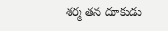శర్మ తన దూకుడు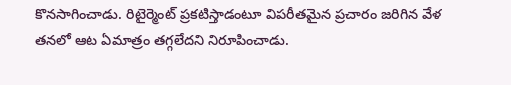కొనసాగించాడు. రిటైర్మెంట్ ప్రకటిస్తాడంటూ విపరీతమైన ప్రచారం జరిగిన వేళ తనలో ఆట ఏమాత్రం తగ్గలేదని నిరూపించాడు.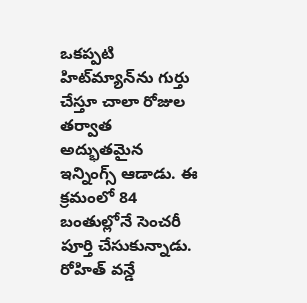ఒకప్పటి హిట్‌మ్యాన్‌ను గుర్తు చేస్తూ చాలా రోజుల తర్వాత అద్భుతమైన ఇన్నింగ్స్ ఆడాడు. ఈ క్రమంలో 84 బంతుల్లోనే సెంచరీ పూర్తి చేసుకున్నాడు. రోహిత్ వన్డే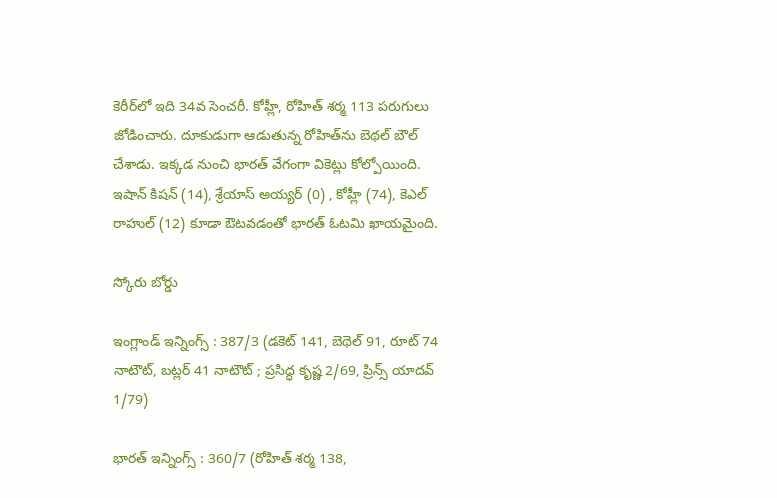కెరీర్‌లో ఇది 34వ సెంచరీ. కోహ్లీ, రోహిత్ శర్మ 113 పరుగులు జోడించారు. దూకుడుగా ఆడుతున్న రోహిత్‌ను బెథల్ బౌల్ చేశాడు. ఇక్కడ నుంచి భారత్ వేగంగా వికెట్లు కోల్పోయింది. ఇషాన్ కిషన్ (14), శ్రేయాస్ అయ్యర్ (0) , కోహ్లీ (74), కెఎల్ రాహుల్ (12) కూడా ఔటవడంతో భారత్ ఓటమి ఖాయమైంది.

స్కోరు బోర్డు

ఇంగ్లాండ్ ఇన్నింగ్స్ : 387/3 (డకెట్ 141, బెథెల్ 91, రూట్ 74 నాటౌట్, బట్లర్ 41 నాటౌట్ ; ప్రసిద్ధ కృష్ణ 2/69, ప్రిన్స్ యాదవ్ 1/79)

భారత్ ఇన్నింగ్స్ : 360/7 (రోహిత్ శర్మ 138,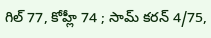గిల్ 77, కోహ్లీ 74 ; సామ్ కరన్ 4/75,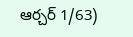ఆర్చర్ 1/63)